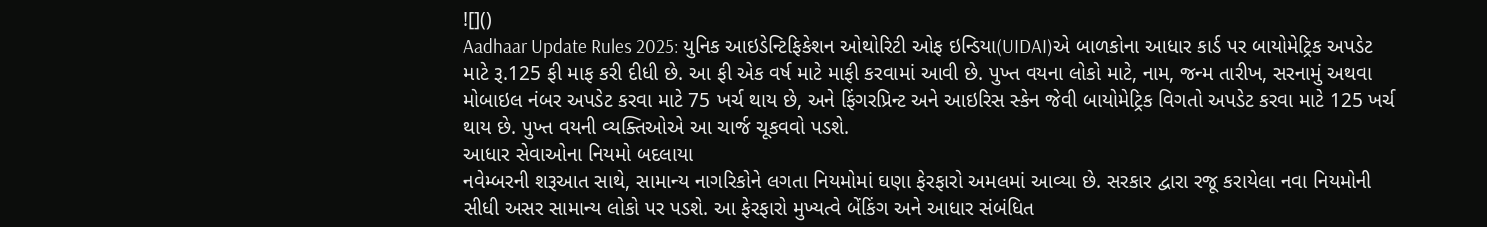![]()
Aadhaar Update Rules 2025: યુનિક આઇડેન્ટિફિકેશન ઓથોરિટી ઓફ ઇન્ડિયા(UIDAI)એ બાળકોના આધાર કાર્ડ પર બાયોમેટ્રિક અપડેટ માટે રૂ.125 ફી માફ કરી દીધી છે. આ ફી એક વર્ષ માટે માફી કરવામાં આવી છે. પુખ્ત વયના લોકો માટે, નામ, જન્મ તારીખ, સરનામું અથવા મોબાઇલ નંબર અપડેટ કરવા માટે 75 ખર્ચ થાય છે, અને ફિંગરપ્રિન્ટ અને આઇરિસ સ્કેન જેવી બાયોમેટ્રિક વિગતો અપડેટ કરવા માટે 125 ખર્ચ થાય છે. પુખ્ત વયની વ્યક્તિઓએ આ ચાર્જ ચૂકવવો પડશે.
આધાર સેવાઓના નિયમો બદલાયા
નવેમ્બરની શરૂઆત સાથે, સામાન્ય નાગરિકોને લગતા નિયમોમાં ઘણા ફેરફારો અમલમાં આવ્યા છે. સરકાર દ્વારા રજૂ કરાયેલા નવા નિયમોની સીધી અસર સામાન્ય લોકો પર પડશે. આ ફેરફારો મુખ્યત્વે બેંકિંગ અને આધાર સંબંધિત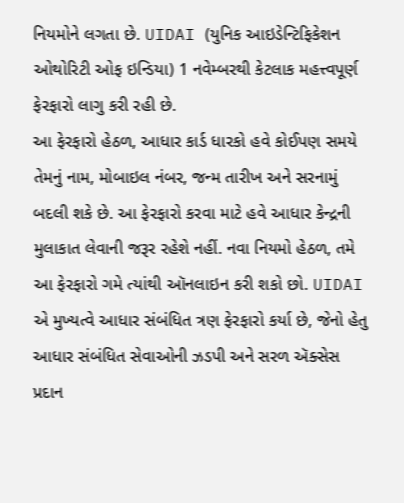નિયમોને લગતા છે. UIDAI (યુનિક આઇડેન્ટિફિકેશન ઓથોરિટી ઓફ ઇન્ડિયા) 1 નવેમ્બરથી કેટલાક મહત્ત્વપૂર્ણ ફેરફારો લાગુ કરી રહી છે.
આ ફેરફારો હેઠળ, આધાર કાર્ડ ધારકો હવે કોઈપણ સમયે તેમનું નામ, મોબાઇલ નંબર, જન્મ તારીખ અને સરનામું બદલી શકે છે. આ ફેરફારો કરવા માટે હવે આધાર કેન્દ્રની મુલાકાત લેવાની જરૂર રહેશે નહીં. નવા નિયમો હેઠળ, તમે આ ફેરફારો ગમે ત્યાંથી ઑનલાઇન કરી શકો છો. UIDAI એ મુખ્યત્વે આધાર સંબંધિત ત્રણ ફેરફારો કર્યા છે, જેનો હેતુ આધાર સંબંધિત સેવાઓની ઝડપી અને સરળ ઍક્સેસ પ્રદાન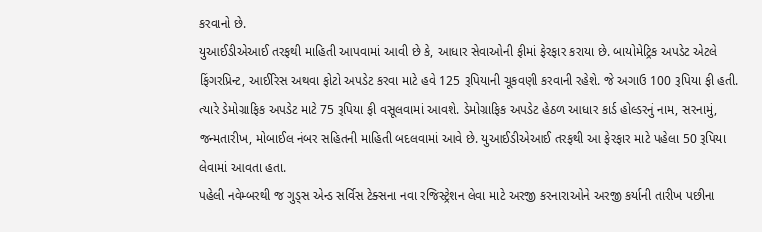કરવાનો છે.
યુઆઈડીએઆઈ તરફથી માહિતી આપવામાં આવી છે કે, આધાર સેવાઓની ફીમાં ફેરફાર કરાયા છે. બાયોમેટ્રિક અપડેટ એટલે ફિંગરપ્રિન્ટ, આઈરિસ અથવા ફોટો અપડેટ કરવા માટે હવે 125 રૂપિયાની ચૂકવણી કરવાની રહેશે. જે અગાઉ 100 રૂપિયા ફી હતી.
ત્યારે ડેમોગ્રાફિક અપડેટ માટે 75 રૂપિયા ફી વસૂલવામાં આવશે. ડેમોગ્રાફિક અપડેટ હેઠળ આધાર કાર્ડ હોલ્ડરનું નામ, સરનામું, જન્મતારીખ, મોબાઈલ નંબર સહિતની માહિતી બદલવામાં આવે છે. યુઆઈડીએઆઈ તરફથી આ ફેરફાર માટે પહેલા 50 રૂપિયા લેવામાં આવતા હતા.
પહેલી નવેમ્બરથી જ ગુડ્સ એન્ડ સર્વિસ ટેક્સના નવા રજિસ્ટ્રેશન લેવા માટે અરજી કરનારાઓને અરજી કર્યાની તારીખ પછીના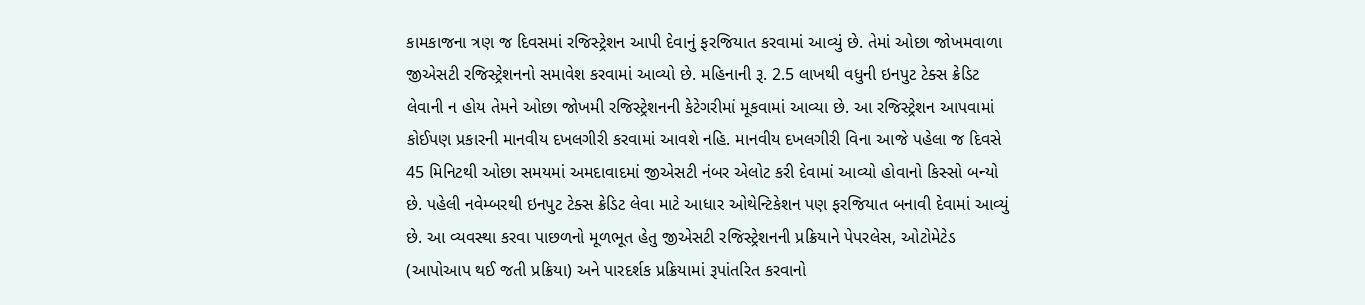કામકાજના ત્રણ જ દિવસમાં રજિસ્ટ્રેશન આપી દેવાનું ફરજિયાત કરવામાં આવ્યું છે. તેમાં ઓછા જોખમવાળા જીએસટી રજિસ્ટ્રેશનનો સમાવેશ કરવામાં આવ્યો છે. મહિનાની રૂ. 2.5 લાખથી વધુની ઇનપુટ ટેક્સ ક્રેડિટ લેવાની ન હોય તેમને ઓછા જોખમી રજિસ્ટ્રેશનની કેટેગરીમાં મૂકવામાં આવ્યા છે. આ રજિસ્ટ્રેશન આપવામાં કોઈપણ પ્રકારની માનવીય દખલગીરી કરવામાં આવશે નહિ. માનવીય દખલગીરી વિના આજે પહેલા જ દિવસે 45 મિનિટથી ઓછા સમયમાં અમદાવાદમાં જીએસટી નંબર એલોટ કરી દેવામાં આવ્યો હોવાનો કિસ્સો બન્યો છે. પહેલી નવેમ્બરથી ઇનપુટ ટેક્સ ક્રેડિટ લેવા માટે આધાર ઓથેન્ટિકેશન પણ ફરજિયાત બનાવી દેવામાં આવ્યું છે. આ વ્યવસ્થા કરવા પાછળનો મૂળભૂત હેતુ જીએસટી રજિસ્ટ્રેશનની પ્રક્રિયાને પેપરલેસ, ઓટોમેટેડ (આપોઆપ થઈ જતી પ્રક્રિયા) અને પારદર્શક પ્રક્રિયામાં રૂપાંતરિત કરવાનો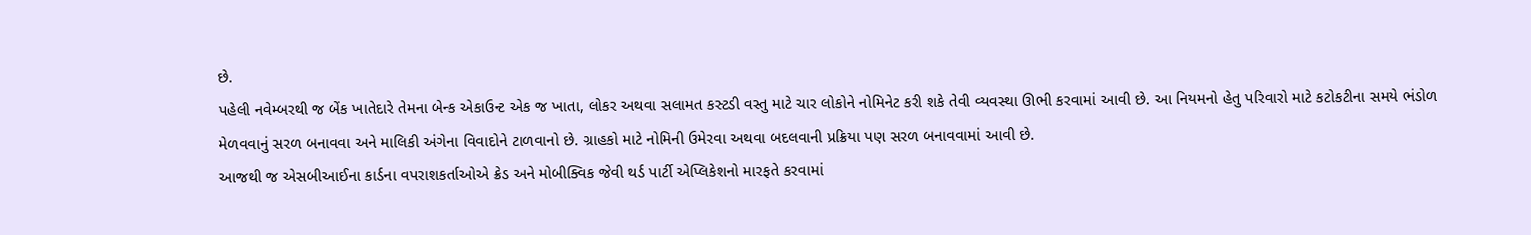છે.
પહેલી નવેમ્બરથી જ બેંક ખાતેદારે તેમના બેન્ક એકાઉન્ટ એક જ ખાતા, લોકર અથવા સલામત કસ્ટડી વસ્તુ માટે ચાર લોકોને નોમિનેટ કરી શકે તેવી વ્યવસ્થા ઊભી કરવામાં આવી છે. આ નિયમનો હેતુ પરિવારો માટે કટોકટીના સમયે ભંડોળ મેળવવાનું સરળ બનાવવા અને માલિકી અંગેના વિવાદોને ટાળવાનો છે. ગ્રાહકો માટે નોમિની ઉમેરવા અથવા બદલવાની પ્રક્રિયા પણ સરળ બનાવવામાં આવી છે.
આજથી જ એસબીઆઈના કાર્ડના વપરાશકર્તાઓએ ક્રેડ અને મોબીક્વિક જેવી થર્ડ પાર્ટી એપ્લિકેશનો મારફતે કરવામાં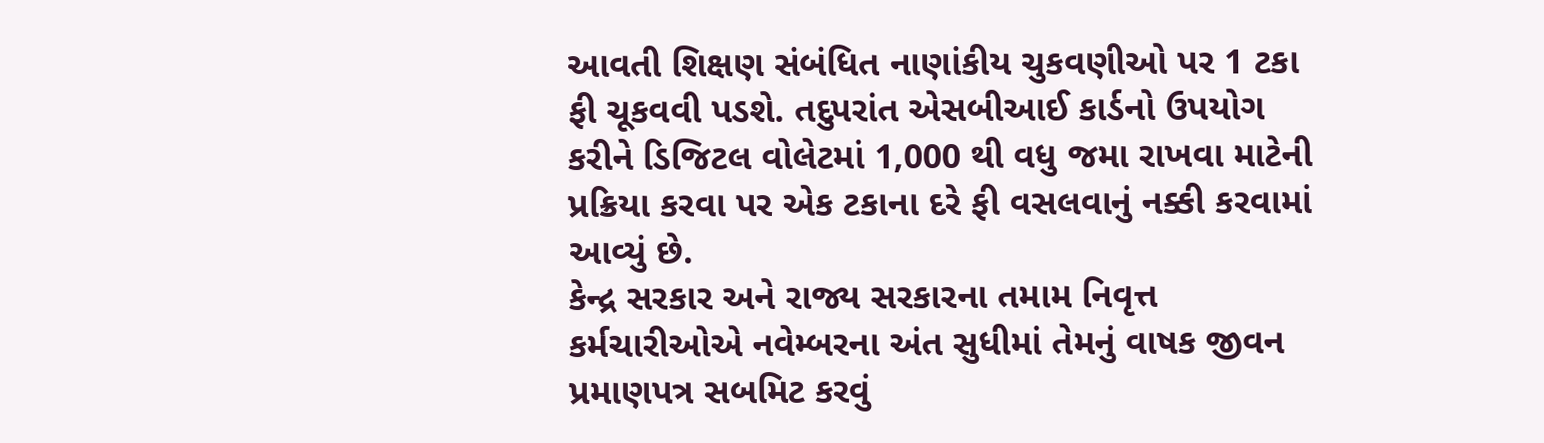આવતી શિક્ષણ સંબંધિત નાણાંકીય ચુકવણીઓ પર 1 ટકા ફી ચૂકવવી પડશે. તદુપરાંત એસબીઆઈ કાર્ડનો ઉપયોગ કરીને ડિજિટલ વોલેટમાં 1,000 થી વધુ જમા રાખવા માટેની પ્રક્રિયા કરવા પર એક ટકાના દરે ફી વસલવાનું નક્કી કરવામાં આવ્યું છે.
કેન્દ્ર સરકાર અને રાજ્ય સરકારના તમામ નિવૃત્ત કર્મચારીઓએ નવેમ્બરના અંત સુધીમાં તેમનું વાષક જીવન પ્રમાણપત્ર સબમિટ કરવું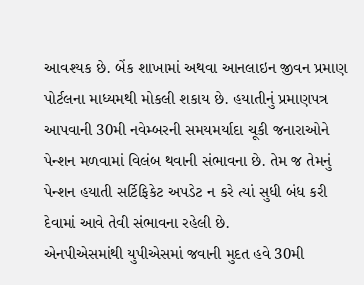આવશ્યક છે. બેંક શાખામાં અથવા આનલાઇન જીવન પ્રમાણ પોર્ટલના માધ્યમથી મોકલી શકાય છે. હયાતીનું પ્રમાણપત્ર આપવાની 30મી નવેમ્બરની સમયમર્યાદા ચૂકી જનારાઓને પેન્શન મળવામાં વિલંબ થવાની સંભાવના છે. તેમ જ તેમનું પેન્શન હયાતી સર્ટિફિકેટ અપડેટ ન કરે ત્યાં સુધી બંધ કરી દેવામાં આવે તેવી સંભાવના રહેલી છે.
એનપીએસમાંથી યુપીએસમાં જવાની મુદત હવે 30મી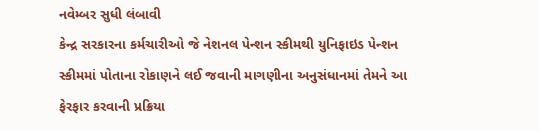નવેમ્બર સુધી લંબાવી
કેન્દ્ર સરકારના કર્મચારીઓ જે નેશનલ પેન્શન સ્કીમથી યુનિફાઇડ પેન્શન સ્કીમમાં પોતાના રોકાણને લઈ જવાની માગણીના અનુસંધાનમાં તેમને આ ફેરફાર કરવાની પ્રક્રિયા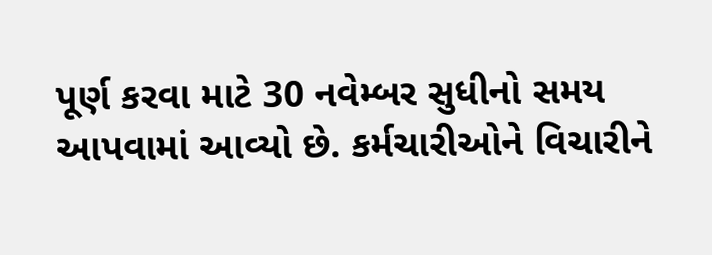પૂર્ણ કરવા માટે 30 નવેમ્બર સુધીનો સમય આપવામાં આવ્યો છે. કર્મચારીઓને વિચારીને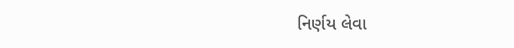નિર્ણય લેવા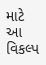માટે આ વિકલ્પ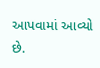આપવામાં આવ્યો છે.